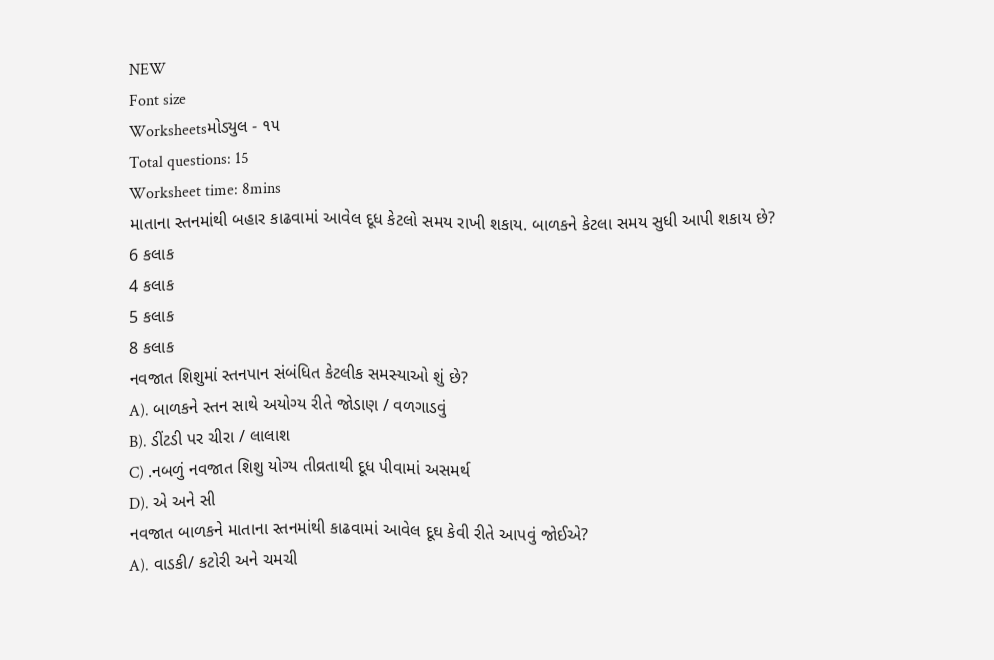NEW
Font size
Worksheetsમોડ્યુલ - ૧૫
Total questions: 15
Worksheet time: 8mins
માતાના સ્તનમાંથી બહાર કાઢવામાં આવેલ દૂધ કેટલો સમય રાખી શકાય. બાળકને કેટલા સમય સુધી આપી શકાય છે?
6 કલાક
4 કલાક
5 કલાક
8 કલાક
નવજાત શિશુમાં સ્તનપાન સંબંધિત કેટલીક સમસ્યાઓ શું છે?
A). બાળકને સ્તન સાથે અયોગ્ય રીતે જોડાણ / વળગાડવું
B). ડીંટડી પર ચીરા / લાલાશ
C) .નબળું નવજાત શિશુ યોગ્ય તીવ્રતાથી દૂધ પીવામાં અસમર્થ
D). એ અને સી
નવજાત બાળકને માતાના સ્તનમાંથી કાઢવામાં આવેલ દૂઘ કેવી રીતે આપવું જોઈએ?
A). વાડકી/ કટોરી અને ચમચી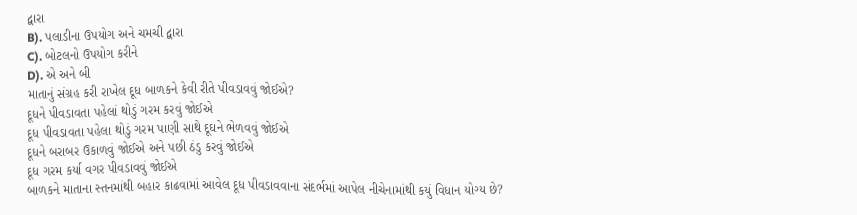દ્વારા
B). પલાડીના ઉપયોગ અને ચમચી દ્વારા
C). બોટલનો ઉપયોગ કરીને
D). એ અને બી
માતાનું સંગ્રહ કરી રાખેલ દૂધ બાળકને કેવી રીતે પીવડાવવું જોઈએ?
દૂધને પીવડાવતા પહેલાં થોડું ગરમ કરવું જોઈએ
દૂધ પીવડાવતા પહેલા થોડું ગરમ પાણી સાથે દૂઘને ભેળવવું જોઈએ
દૂધને બરાબર ઉકાળવું જોઈએ અને પછી ઠંડુ કરવું જોઈએ
દૂધ ગરમ કર્યા વગર પીવડાવવું જોઈએ
બાળકને માતાના સ્તનમાંથી બહાર કાઢવામાં આવેલ દૂધ પીવડાવવાના સંદર્ભમાં આપેલ નીચેનામાંથી કયું વિધાન યોગ્ય છે?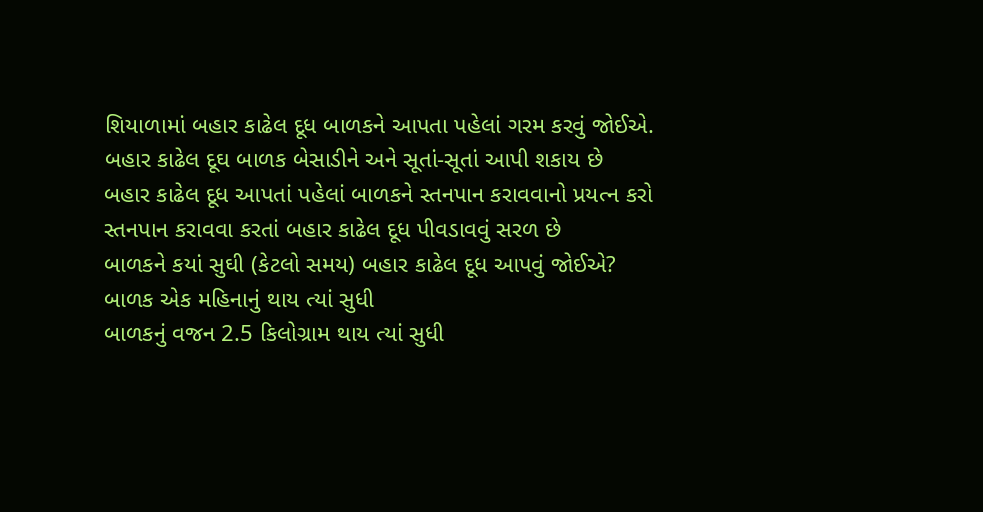શિયાળામાં બહાર કાઢેલ દૂધ બાળકને આપતા પહેલાં ગરમ કરવું જોઈએ.
બહાર કાઢેલ દૂઘ બાળક બેસાડીને અને સૂતાં-સૂતાં આપી શકાય છે
બહાર કાઢેલ દૂધ આપતાં પહેલાં બાળકને સ્તનપાન કરાવવાનો પ્રયત્ન કરો
સ્તનપાન કરાવવા કરતાં બહાર કાઢેલ દૂધ પીવડાવવું સરળ છે
બાળકને કયાં સુઘી (કેટલો સમય) બહાર કાઢેલ દૂધ આપવું જોઈએ?
બાળક એક મહિનાનું થાય ત્યાં સુધી
બાળકનું વજન 2.5 કિલોગ્રામ થાય ત્યાં સુધી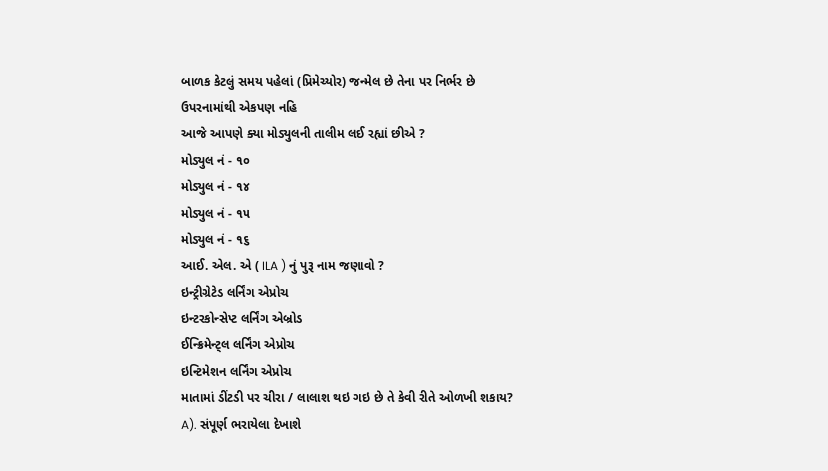બાળક કેટલું સમય પહેલાં (પ્રિમેચ્યોર) જન્મેલ છે તેના પર નિર્ભર છે
ઉપરનામાંથી એકપણ નહિ
આજે આપણે ક્યા મોડ્યુલની તાલીમ લઈ રહ્યાં છીએ ?
મોડ્યુલ નં - ૧૦
મોડ્યુલ નં - ૧૪
મોડ્યુલ નં - ૧૫
મોડ્યુલ નં - ૧૬
આઈ. એલ. એ ( ILA ) નું પુરૂ નામ જણાવો ?
ઇન્ટ્રીગ્રેટેડ લર્નિંગ એપ્રોચ
ઇન્ટરકોન્સેપ્ટ લર્નિંગ એબ્રોડ
ઈન્ક્રિમેન્ટ્લ લર્નિંગ એપ્રોચ
ઇન્ટિમેશન લર્નિંગ એપ્રોચ
માતામાં ડીંટડી પર ચીરા / લાલાશ થઇ ગઇ છે તે કેવી રીતે ઓળખી શકાય?
A). સંપૂર્ણ ભરાયેલા દેખાશે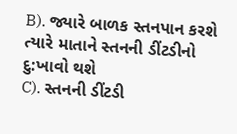B). જ્યારે બાળક સ્તનપાન કરશે ત્યારે માતાને સ્તનની ડીંટડીનો દુ:ખાવો થશે
C). સ્તનની ડીંટડી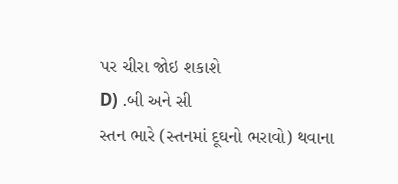પર ચીરા જોઇ શકાશે
D) .બી અને સી
સ્તન ભારે (સ્તનમાં દૂઘનો ભરાવો) થવાના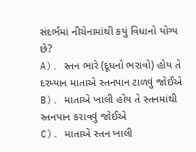સંદર્ભમાં નીચેનામાંથી કયું વિધાનો યોગ્ય છે?
A). સ્તન ભારે (દૂધનો ભરાવો) હોય તે દરમ્યાન માતાએ સ્તનપાન ટાળવું જોઈએ
B). માતાએ ખાલી હોય તે સ્તનમાંથી સ્તનપાન કરાવવું જોઈએ
C). માતાએ સ્તન ખાલી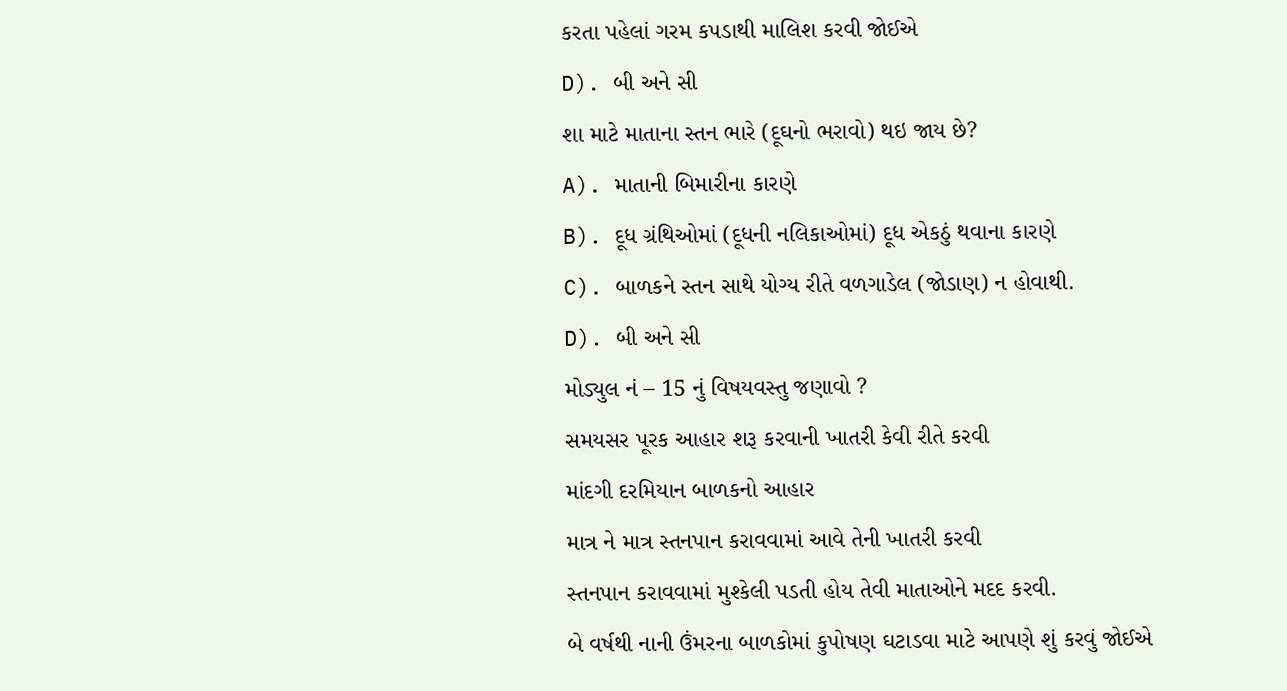કરતા પહેલાં ગરમ કપડાથી માલિશ કરવી જોઈએ
D). બી અને સી
શા માટે માતાના સ્તન ભારે (દૂઘનો ભરાવો) થઇ જાય છે?
A). માતાની બિમારીના કારણે
B). દૂધ ગ્રંથિઓમાં (દૂધની નલિકાઓમાં) દૂધ એકઠું થવાના કારણે
C). બાળકને સ્તન સાથે યોગ્ય રીતે વળગાડેલ (જોડાણ) ન હોવાથી.
D). બી અને સી
મોડ્યુલ નં – 15 નું વિષયવસ્તુ જણાવો ?
સમયસર પૂરક આહાર શરૂ કરવાની ખાતરી કેવી રીતે કરવી
માંદગી દરમિયાન બાળકનો આહાર
માત્ર ને માત્ર સ્તનપાન કરાવવામાં આવે તેની ખાતરી કરવી
સ્તનપાન કરાવવામાં મુશ્કેલી પડતી હોય તેવી માતાઓને મદદ કરવી.
બે વર્ષથી નાની ઉંમરના બાળકોમાં કુપોષણ ઘટાડવા માટે આપણે શું કરવું જોઈએ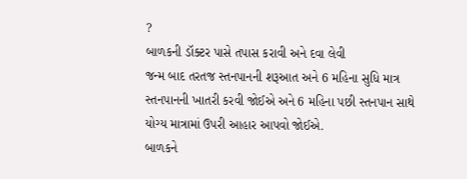?
બાળકની ડૉક્ટર પાસે તપાસ કરાવી અને દવા લેવી
જન્મ બાદ તરતજ સ્તનપાનની શરૂઆત અને 6 મહિના સુધિ માત્ર સ્તનપાનની ખાતરી કરવી જોઈએ અને 6 મહિના પછી સ્તનપાન સાથે યોગ્ય માત્રામાં ઉપરી આહાર આપવો જોઈએ.
બાળકને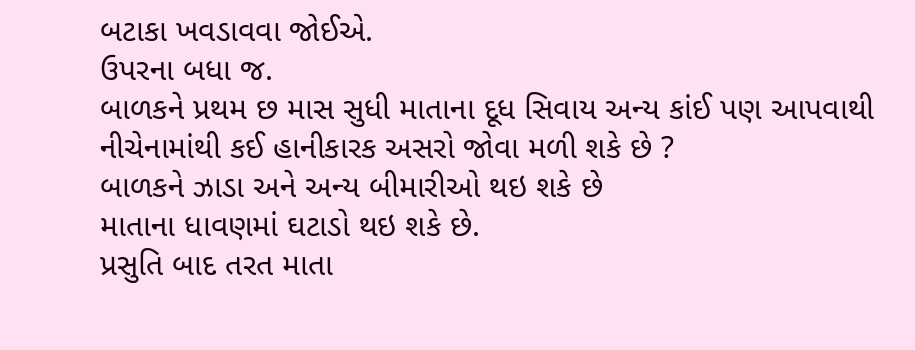બટાકા ખવડાવવા જોઈએ.
ઉપરના બધા જ.
બાળકને પ્રથમ છ માસ સુધી માતાના દૂધ સિવાય અન્ય કાંઈ પણ આપવાથી નીચેનામાંથી કઈ હાનીકારક અસરો જોવા મળી શકે છે ?
બાળકને ઝાડા અને અન્ય બીમારીઓ થઇ શકે છે
માતાના ધાવણમાં ઘટાડો થઇ શકે છે.
પ્રસુતિ બાદ તરત માતા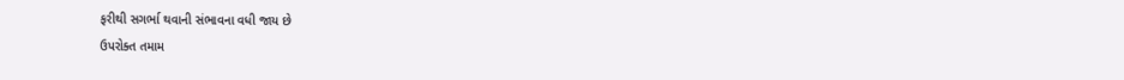ફરીથી સગર્ભા થવાની સંભાવના વધી જાય છે
ઉપરોક્ત તમામ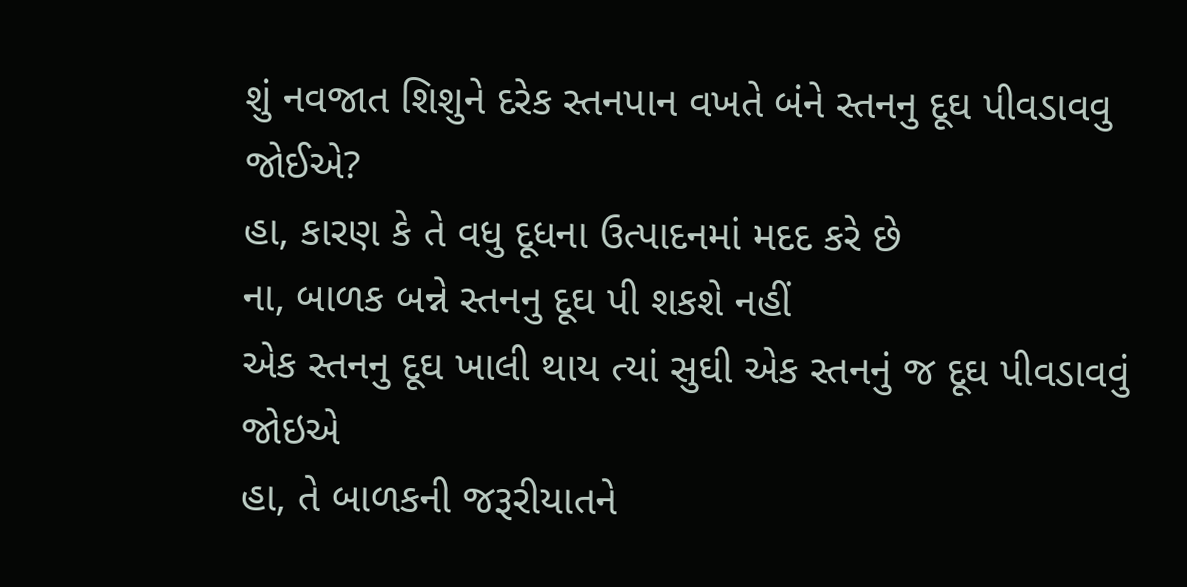શું નવજાત શિશુને દરેક સ્તનપાન વખતે બંને સ્તનનુ દૂઘ પીવડાવવુ જોઈએ?
હા, કારણ કે તે વધુ દૂધના ઉત્પાદનમાં મદદ કરે છે
ના, બાળક બન્ને સ્તનનુ દૂઘ પી શકશે નહીં
એક સ્તનનુ દૂઘ ખાલી થાય ત્યાં સુઘી એક સ્તનનું જ દૂઘ પીવડાવવું જોઇએ
હા, તે બાળકની જરૂરીયાતને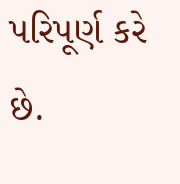પરિપૂર્ણ કરે છે.